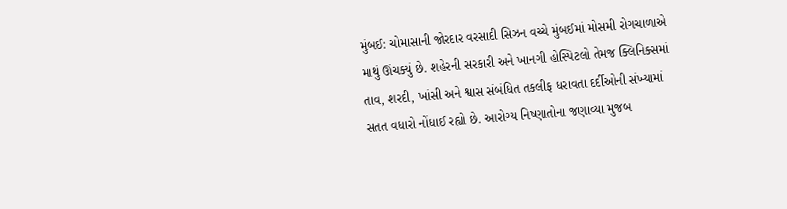મુંબઈ: ચોમાસાની જોરદાર વરસાદી સિઝન વચ્ચે મુંબઈમાં મોસમી રોગચાળાએ માથું ઊંચક્યું છે. શહેરની સરકારી અને ખાનગી હોસ્પિટલો તેમજ ક્લિનિક્સમાં તાવ, શરદી, ખાંસી અને શ્વાસ સંબંધિત તકલીફ ધરાવતા દર્દીઓની સંખ્યામાં સતત વધારો નોંધાઈ રહ્યો છે. આરોગ્ય નિષ્ણાતોના જણાવ્યા મુજબ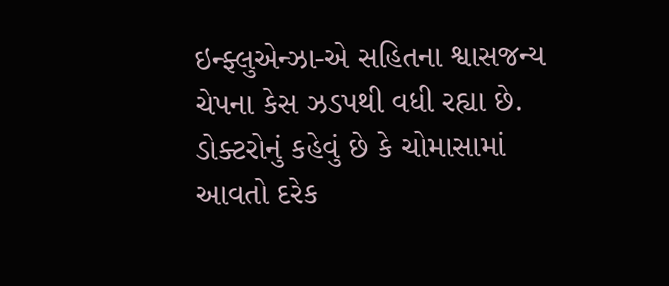ઇન્ફ્લુએન્ઝા-એ સહિતના શ્વાસજન્ય ચેપના કેસ ઝડપથી વધી રહ્યા છે.
ડોક્ટરોનું કહેવું છે કે ચોમાસામાં આવતો દરેક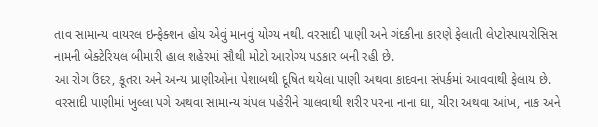તાવ સામાન્ય વાયરલ ઇન્ફેક્શન હોય એવું માનવું યોગ્ય નથી. વરસાદી પાણી અને ગંદકીના કારણે ફેલાતી લેપ્ટોસ્પાયરોસિસ નામની બેક્ટેરિયલ બીમારી હાલ શહેરમાં સૌથી મોટો આરોગ્ય પડકાર બની રહી છે.
આ રોગ ઉંદર, કૂતરા અને અન્ય પ્રાણીઓના પેશાબથી દૂષિત થયેલા પાણી અથવા કાદવના સંપર્કમાં આવવાથી ફેલાય છે. વરસાદી પાણીમાં ખુલ્લા પગે અથવા સામાન્ય ચંપલ પહેરીને ચાલવાથી શરીર પરના નાના ઘા, ચીરા અથવા આંખ, નાક અને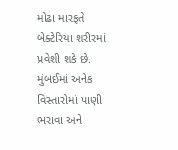મોઢા મારફતે બેક્ટેરિયા શરીરમાં પ્રવેશી શકે છે. મુંબઈમાં અનેક વિસ્તારોમાં પાણી ભરાવા અને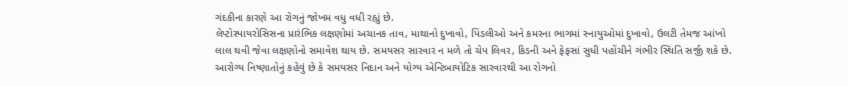ગંદકીના કારણે આ રોગનું જોખમ વધુ વધી રહ્યું છે.
લેપ્ટોસ્પાયરોસિસના પ્રારંભિક લક્ષણોમાં અચાનક તાવ, માથાનો દુખાવો, પિંડલીઓ અને કમરના ભાગમાં સ્નાયુઓમાં દુખાવો, ઉલટી તેમજ આંખો લાલ થવી જેવા લક્ષણોનો સમાવેશ થાય છે. સમયસર સારવાર ન મળે તો ચેપ લિવર, કિડની અને ફેફસાં સુધી પહોંચીને ગંભીર સ્થિતિ સર્જી શકે છે.
આરોગ્ય નિષ્ણાતોનું કહેવું છે કે સમયસર નિદાન અને યોગ્ય એન્ટિબાયોટિક સારવારથી આ રોગનો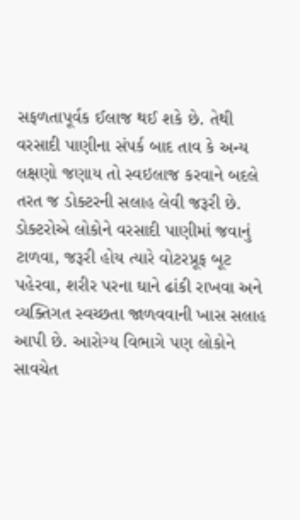સફળતાપૂર્વક ઈલાજ થઈ શકે છે. તેથી વરસાદી પાણીના સંપર્ક બાદ તાવ કે અન્ય લક્ષણો જણાય તો સ્વઇલાજ કરવાને બદલે તરત જ ડોક્ટરની સલાહ લેવી જરૂરી છે.
ડોક્ટરોએ લોકોને વરસાદી પાણીમાં જવાનું ટાળવા, જરૂરી હોય ત્યારે વોટરપ્રૂફ બૂટ પહેરવા, શરીર પરના ઘાને ઢાંકી રાખવા અને વ્યક્તિગત સ્વચ્છતા જાળવવાની ખાસ સલાહ આપી છે. આરોગ્ય વિભાગે પણ લોકોને સાવચેત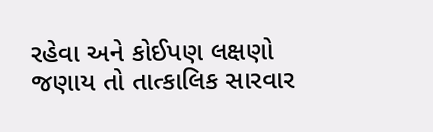રહેવા અને કોઈપણ લક્ષણો જણાય તો તાત્કાલિક સારવાર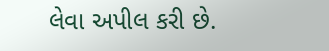લેવા અપીલ કરી છે.